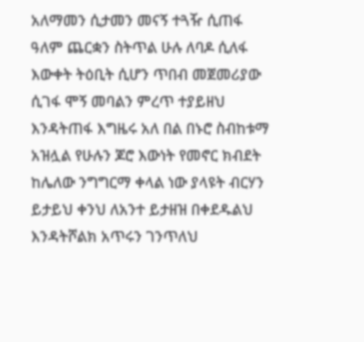አለማመን ሲታመን መናኝ ተጓዥ ሲጠፋ ዓለም ጨርቋን ስትጥል ሁሉ ለባዶ ሲለፋ እውቀት ትዕቢት ሲሆን ጥበብ መጀመሪያው ሲገፋ ሞኝ መባልን ምረጥ ተያይዘህ እንዳትጠፋ እግዜሩ አለ በል በኑሮ ስብከቱማ አዝሏል የሁሉን ጆሮ እውነት የመኖር ክብደት ከሌለው ንግግርማ ቀላል ነው ያላዩት ብርሃን ይታይህ ቀንህ ለአንተ ይታዘዝ በቀደዱልህ እንዳትሾልክ አጥሩን ገንጥለህ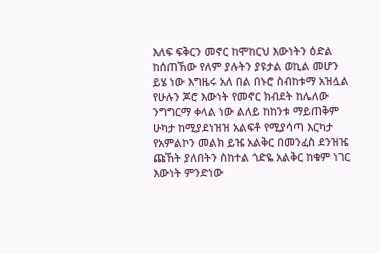እለፍ ፍቅርን መኖር ከሞከርህ እውነትን ዕድል ከሰጠኸው የለም ያሉትን ያዩታል ወኪል መሆን ይሄ ነው እግዜሩ አለ በል በኑሮ ስብከቱማ አዝሏል የሁሉን ጆሮ እውነት የመኖር ክብደት ከሌለው ንግግርማ ቀላል ነው ልለይ ከከንቱ ማይጠቅም ሁካታ ከሚያደነዝዝ አልፍቶ የሚያሳጣ እርካታ የአምልኮን መልክ ይዤ አልቅር በመንፈስ ደንዝዤ ጩኸት ያለበትን ስከተል ጎድዬ አልቅር ከቁም ነገር እውነት ምንድነው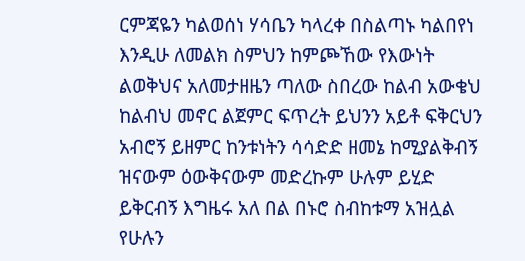ርምጃዬን ካልወሰነ ሃሳቤን ካላረቀ በስልጣኑ ካልበየነ እንዲሁ ለመልክ ስምህን ከምጮኸው የእውነት ልወቅህና አለመታዘዜን ጣለው ስበረው ከልብ አውቄህ ከልብህ መኖር ልጀምር ፍጥረት ይህንን አይቶ ፍቅርህን አብሮኝ ይዘምር ከንቱነትን ሳሳድድ ዘመኔ ከሚያልቅብኝ ዝናውም ዕውቅናውም መድረኩም ሁሉም ይሂድ ይቅርብኝ እግዜሩ አለ በል በኑሮ ስብከቱማ አዝሏል የሁሉን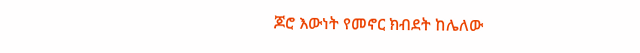ጆሮ እውነት የመኖር ክብደት ከሌለው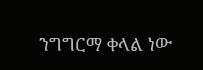ንግግርማ ቀላል ነው